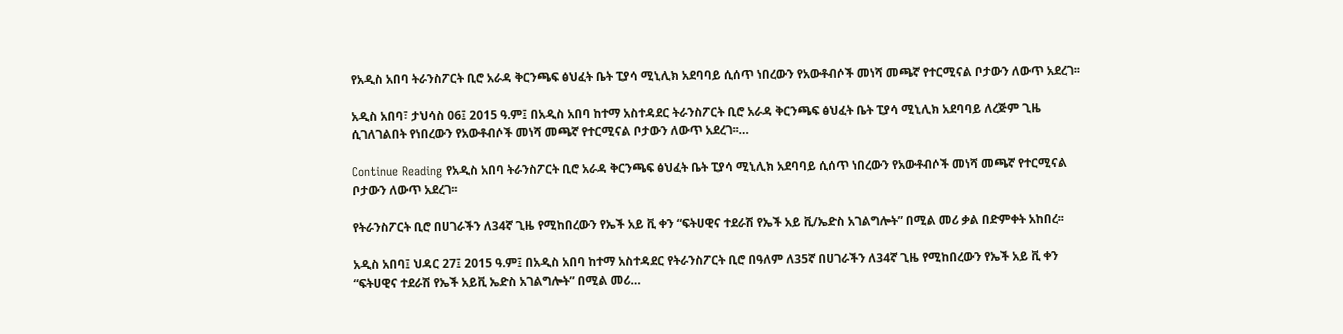የአዲስ አበባ ትራንስፖርት ቢሮ አራዳ ቅርንጫፍ ፅህፈት ቤት ፒያሳ ሚኒሊክ አደባባይ ሲሰጥ ነበረውን የአውቶብሶች መነሻ መጫኛ የተርሚናል ቦታውን ለውጥ አደረገ፡፡

አዲስ አበባ፣ ታህሳስ 06፤ 2015 ዓ.ም፤ በአዲስ አበባ ከተማ አስተዳደር ትራንስፖርት ቢሮ አራዳ ቅርንጫፍ ፅህፈት ቤት ፒያሳ ሚኒሊክ አደባባይ ለረጅም ጊዜ ሲገለገልበት የነበረውን የአውቶብሶች መነሻ መጫኛ የተርሚናል ቦታውን ለውጥ አደረገ፡፡…

Continue Reading የአዲስ አበባ ትራንስፖርት ቢሮ አራዳ ቅርንጫፍ ፅህፈት ቤት ፒያሳ ሚኒሊክ አደባባይ ሲሰጥ ነበረውን የአውቶብሶች መነሻ መጫኛ የተርሚናል ቦታውን ለውጥ አደረገ፡፡

የትራንስፖርት ቢሮ በሀገራችን ለ34ኛ ጊዜ የሚከበረውን የኤች አይ ቪ ቀን “ፍትሀዊና ተደራሽ የኤች አይ ቪ/ኤድስ አገልግሎት” በሚል መሪ ቃል በድምቀት አከበረ፡፡

አዲስ አበባ፤ ህዳር 27፤ 2015 ዓ.ም፤ በአዲስ አበባ ከተማ አስተዳደር የትራንስፖርት ቢሮ በዓለም ለ35ኛ በሀገራችን ለ34ኛ ጊዜ የሚከበረውን የኤች አይ ቪ ቀን “ፍትሀዊና ተደራሽ የኤች አይቪ ኤድስ አገልግሎት” በሚል መሪ…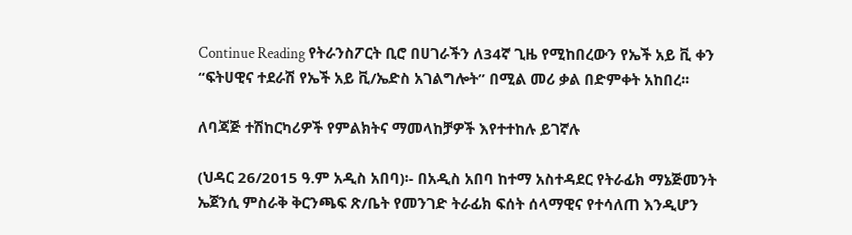Continue Reading የትራንስፖርት ቢሮ በሀገራችን ለ34ኛ ጊዜ የሚከበረውን የኤች አይ ቪ ቀን “ፍትሀዊና ተደራሽ የኤች አይ ቪ/ኤድስ አገልግሎት” በሚል መሪ ቃል በድምቀት አከበረ፡፡

ለባጃጅ ተሽከርካሪዎች የምልክትና ማመላከቻዎች እየተተከሉ ይገኛሉ

(ህዳር 26/2015 ዓ.ም አዲስ አበባ)፡- በአዲስ አበባ ከተማ አስተዳደር የትራፊክ ማኔጅመንት ኤጀንሲ ምስራቅ ቅርንጫፍ ጽ/ቤት የመንገድ ትራፊክ ፍሰት ሰላማዊና የተሳለጠ እንዲሆን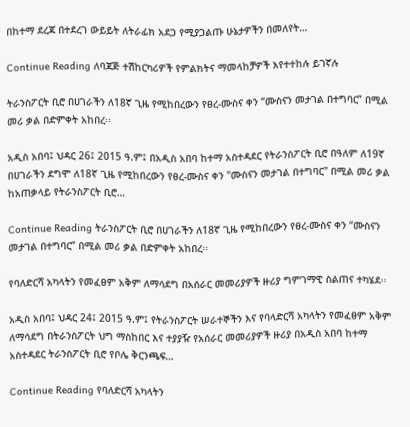በከተማ ደረጃ በተደረገ ውይይት ለትራፊክ አደጋ የሚያጋልጡ ሁኔታዎችን በመለየት…

Continue Reading ለባጃጅ ተሽከርካሪዎች የምልክትና ማመላከቻዎች እየተተከሉ ይገኛሉ

ትራንስፖርት ቢሮ በሀገራችን ለ18ኛ ጊዜ የሚከበረውን የፀረ-ሙስና ቀን “ሙስናን መታገል በተግባር” በሚል መሪ ቃል በድምቀት አከበረ፡፡

አዲስ አበባ፤ ህዳር 26፤ 2015 ዓ.ም፤ በአዲስ አበባ ከተማ አስተዳደር የትራንስፖርት ቢሮ በዓለም ለ19ኛ በሀገራችን ደግሞ ለ18ኛ ጊዜ የሚከበረውን የፀረ-ሙስና ቀን "ሙስናን መታገል በተግባር" በሚል መሪ ቃል ከአጠቃላይ የትራንስፖርት ቢሮ…

Continue Reading ትራንስፖርት ቢሮ በሀገራችን ለ18ኛ ጊዜ የሚከበረውን የፀረ-ሙስና ቀን “ሙስናን መታገል በተግባር” በሚል መሪ ቃል በድምቀት አከበረ፡፡

የባለድርሻ አካላትን የመፈፀም አቅም ለማሳደግ በአሰራር መመሪያዎች ዙሪያ ግምገማዊ ስልጠና ተካሄደ፡፡

አዲስ አበባ፤ ህዳር 24፤ 2015 ዓ.ም፤ የትራንስፖርት ሠራተኞችን እና የባላድርሻ አካላትን የመፈፀም አቅም ለማሳደግ በትራንስፖርት ህግ ማስከበር እና ተያያዥ የአሰራር መመሪያዎች ዙሪያ በአዲስ አበባ ከተማ አስተዳደር ትራንስፖርት ቢሮ የቦሌ ቅርንጫፍ…

Continue Reading የባለድርሻ አካላትን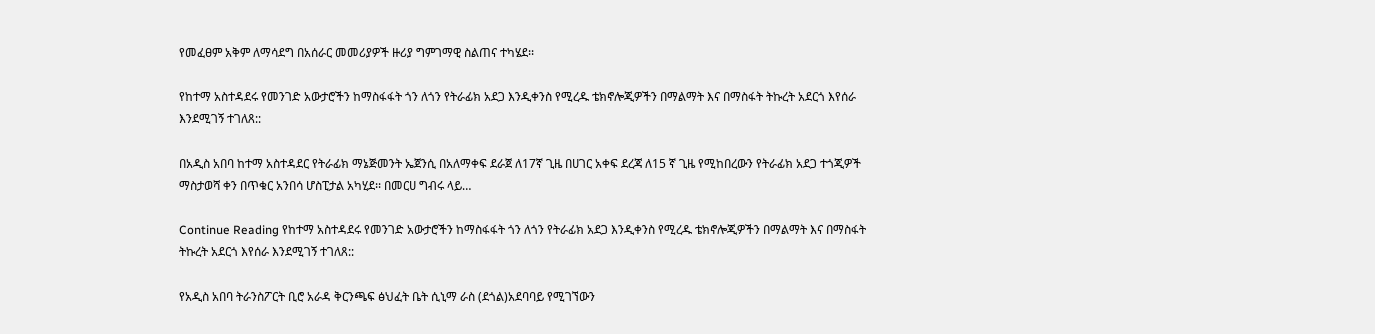የመፈፀም አቅም ለማሳደግ በአሰራር መመሪያዎች ዙሪያ ግምገማዊ ስልጠና ተካሄደ፡፡

የከተማ አስተዳደሩ የመንገድ አውታሮችን ከማስፋፋት ጎን ለጎን የትራፊክ አደጋ እንዲቀንስ የሚረዱ ቴክኖሎጂዎችን በማልማት እና በማስፋት ትኩረት አደርጎ እየሰራ እንደሚገኝ ተገለጸ::

በአዲስ አበባ ከተማ አስተዳደር የትራፊክ ማኔጅመንት ኤጀንሲ በአለማቀፍ ደራጀ ለ17ኛ ጊዜ በሀገር አቀፍ ደረጃ ለ15 ኛ ጊዜ የሚከበረውን የትራፊክ አደጋ ተጎጂዎች ማስታወሻ ቀን በጥቁር አንበሳ ሆስፒታል አካሂደ፡፡ በመርሀ ግብሩ ላይ…

Continue Reading የከተማ አስተዳደሩ የመንገድ አውታሮችን ከማስፋፋት ጎን ለጎን የትራፊክ አደጋ እንዲቀንስ የሚረዱ ቴክኖሎጂዎችን በማልማት እና በማስፋት ትኩረት አደርጎ እየሰራ እንደሚገኝ ተገለጸ::

የአዲስ አበባ ትራንስፖርት ቢሮ አራዳ ቅርንጫፍ ፅህፈት ቤት ሲኒማ ራስ (ደጎል)አደባባይ የሚገኘውን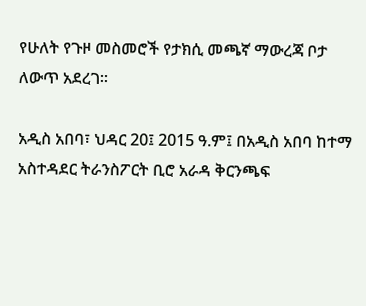የሁለት የጉዞ መስመሮች የታክሲ መጫኛ ማውረጃ ቦታ ለውጥ አደረገ፡፡

አዲስ አበባ፣ ህዳር 20፤ 2015 ዓ.ም፤ በአዲስ አበባ ከተማ አስተዳደር ትራንስፖርት ቢሮ አራዳ ቅርንጫፍ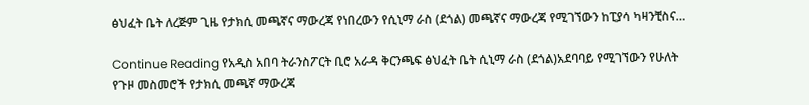ፅህፈት ቤት ለረጅም ጊዜ የታክሲ መጫኛና ማውረጃ የነበረውን የሲኒማ ራስ (ደጎል) መጫኛና ማውረጃ የሚገኘውን ከፒያሳ ካዛንቺስና…

Continue Reading የአዲስ አበባ ትራንስፖርት ቢሮ አራዳ ቅርንጫፍ ፅህፈት ቤት ሲኒማ ራስ (ደጎል)አደባባይ የሚገኘውን የሁለት የጉዞ መስመሮች የታክሲ መጫኛ ማውረጃ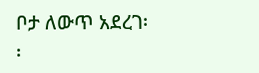ቦታ ለውጥ አደረገ፡፡